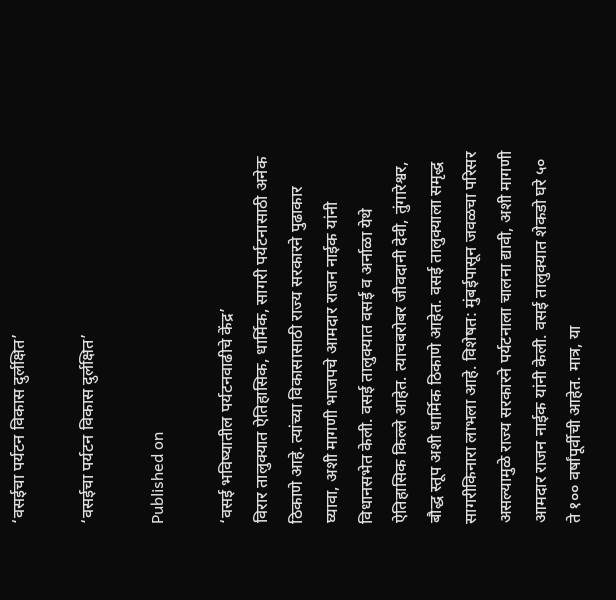‘वसईचा पर्यटन विकास दुर्लक्षित’

‘वसईचा पर्यटन विकास दुर्लक्षित’

Published on

‘वसई भविष्यातील पर्यटनवाढीचे केंद्र’
विरार तालुक्यात ऐतिहासिक, धार्मिक, सागरी पर्यटनासाठी अनेक ठिकाणे आहे. त्यांच्या विकासासाठी राज्य सरकारने पुढाकार घ्यावा, अशी मागणी भाजपचे आमदार राजन नाईक यांनी विधानसभेत केली. वसई तालुक्यात वसई व अर्नाळा येथे ऐतिहासिक किल्ले आहेत. त्याचबरोबर जीवदानी देवी, तुंगारेश्वर, बौद्ध स्तूप अशी धार्मिक ठिकाणे आहेत. वसई तालुक्याला समृद्ध सागरीकिनारा लाभला आहे. विशेषत: मुंबईपासून जवळचा परिसर असल्यामुळे राज्य सरकारने पर्यटनाला चालना द्यावी, अशी मागणी आमदार राजन नाईक यांनी केली. वसई तालुक्यात शेकडो घरे ५० ते १०० वर्षांपूर्वीची आहेत. मात्र, या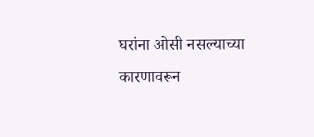घरांना ओसी नसल्याच्या कारणावरून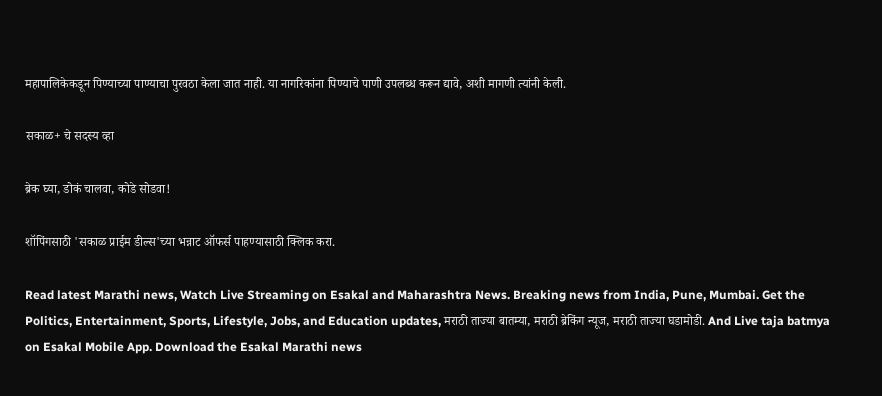महापालिकेकडून पिण्याच्या पाण्याचा पुरवठा केला जात नाही. या नागरिकांना पिण्याचे पाणी उपलब्ध करून द्यावे, अशी मागणी त्यांनी केली.

सकाळ+ चे सदस्य व्हा

ब्रेक घ्या, डोकं चालवा, कोडे सोडवा!

शॉपिंगसाठी 'सकाळ प्राईम डील्स'च्या भन्नाट ऑफर्स पाहण्यासाठी क्लिक करा.

Read latest Marathi news, Watch Live Streaming on Esakal and Maharashtra News. Breaking news from India, Pune, Mumbai. Get the Politics, Entertainment, Sports, Lifestyle, Jobs, and Education updates, मराठी ताज्या बातम्या, मराठी ब्रेकिंग न्यूज, मराठी ताज्या घडामोडी. And Live taja batmya on Esakal Mobile App. Download the Esakal Marathi news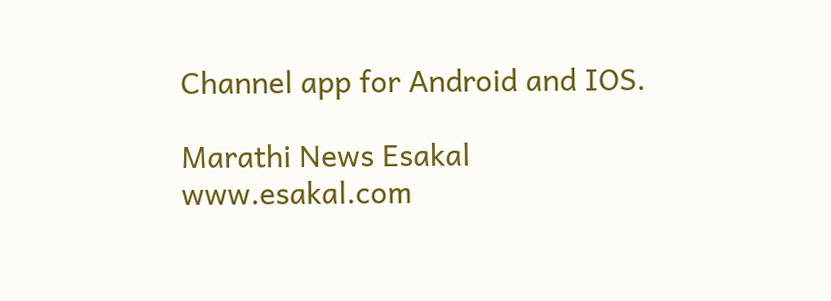Channel app for Android and IOS.

Marathi News Esakal
www.esakal.com